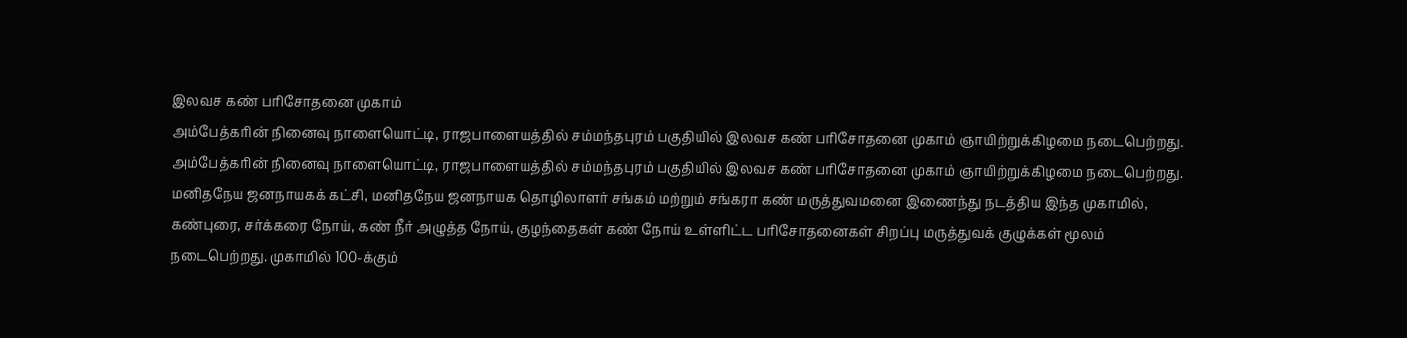இலவச கண் பரிசோதனை முகாம்
அம்பேத்கரின் நினைவு நாளையொட்டி, ராஜபாளையத்தில் சம்மந்தபுரம் பகுதியில் இலவச கண் பரிசோதனை முகாம் ஞாயிற்றுக்கிழமை நடைபெற்றது.
அம்பேத்கரின் நினைவு நாளையொட்டி, ராஜபாளையத்தில் சம்மந்தபுரம் பகுதியில் இலவச கண் பரிசோதனை முகாம் ஞாயிற்றுக்கிழமை நடைபெற்றது.
மனிதநேய ஜனநாயகக் கட்சி, மனிதநேய ஜனநாயக தொழிலாளர் சங்கம் மற்றும் சங்கரா கண் மருத்துவமனை இணைந்து நடத்திய இந்த முகாமில்,
கண்புரை, சர்க்கரை நோய், கண் நீர் அழுத்த நோய், குழந்தைகள் கண் நோய் உள்ளிட்ட பரிசோதனைகள் சிறப்பு மருத்துவக் குழுக்கள் மூலம் நடைபெற்றது. முகாமில் 100-க்கும்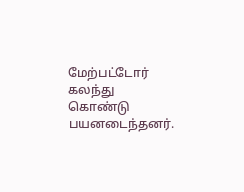மேற்பட்டோர் கலந்து கொண்டு பயனடைந்தனர்.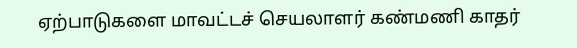ஏற்பாடுகளை மாவட்டச் செயலாளர் கண்மணி காதர்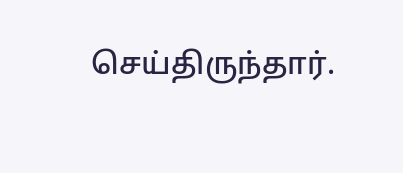செய்திருந்தார்.